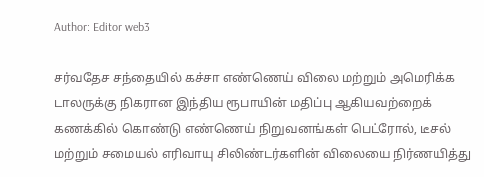Author: Editor web3

சர்வதேச சந்தையில் கச்சா எண்ணெய் விலை மற்றும் அமெரிக்க டாலருக்கு நிகரான இந்திய ரூபாயின் மதிப்பு ஆகியவற்றைக் கணக்கில் கொண்டு எண்ணெய் நிறுவனங்கள் பெட்ரோல், டீசல் மற்றும் சமையல் எரிவாயு சிலிண்டர்களின் விலையை நிர்ணயித்து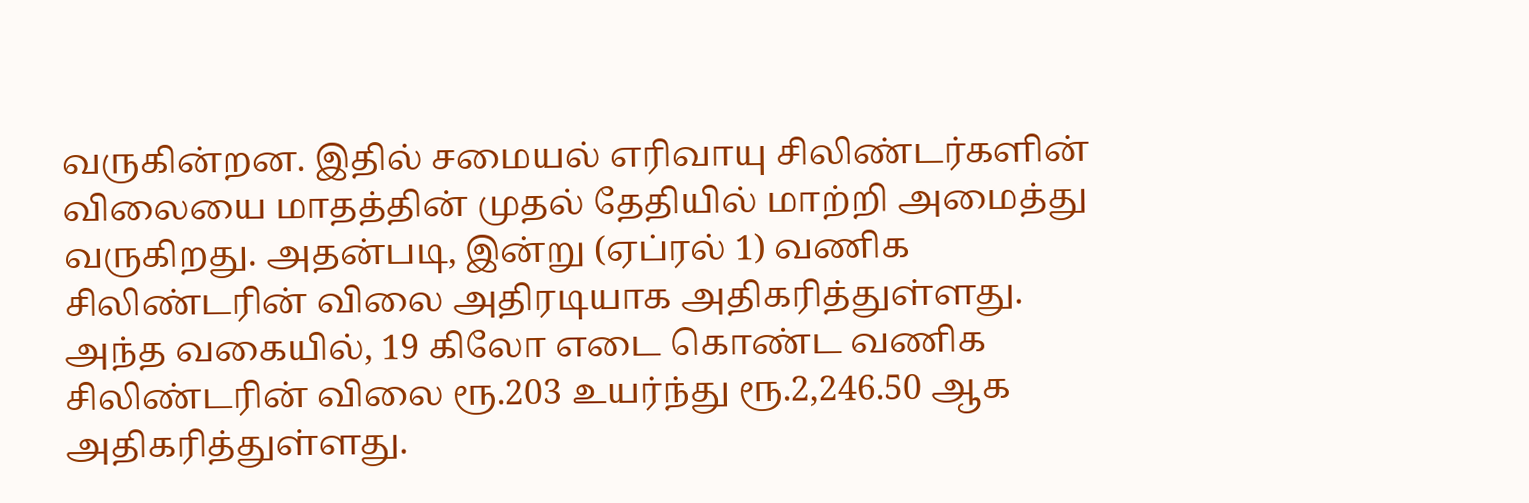வருகின்றன. இதில் சமையல் எரிவாயு சிலிண்டர்களின் விலையை மாதத்தின் முதல் தேதியில் மாற்றி அமைத்து வருகிறது. அதன்படி, இன்று (ஏப்ரல் 1) வணிக சிலிண்டரின் விலை அதிரடியாக அதிகரித்துள்ளது. அந்த வகையில், 19 கிலோ எடை கொண்ட வணிக சிலிண்டரின் விலை ரூ.203 உயர்ந்து ரூ.2,246.50 ஆக அதிகரித்துள்ளது.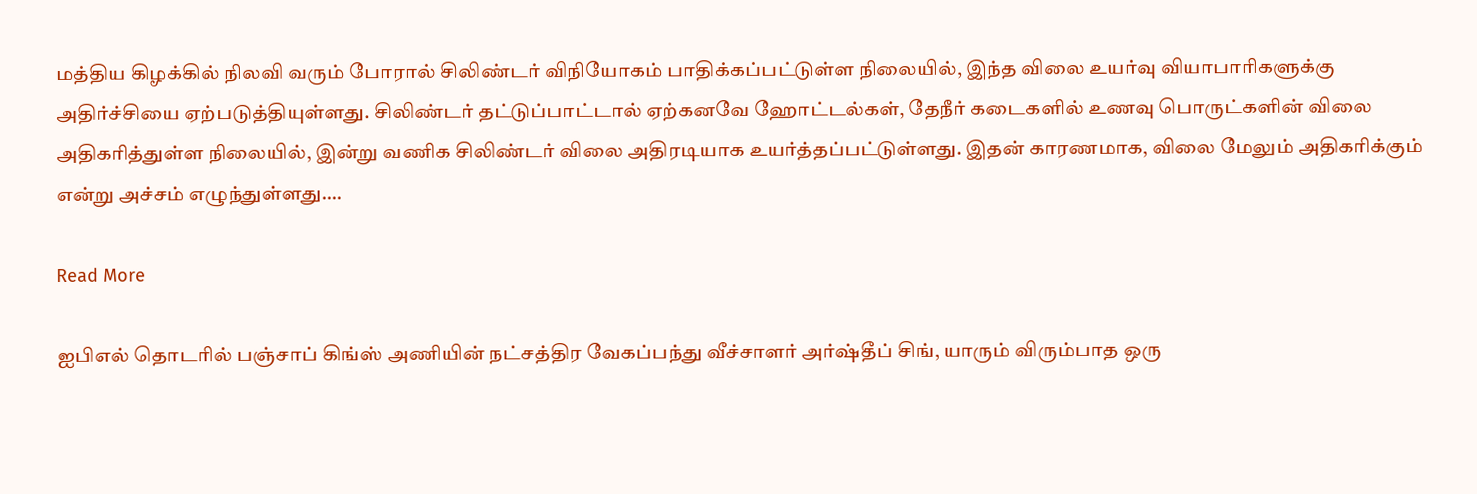மத்திய கிழக்கில் நிலவி வரும் போரால் சிலிண்டர் விநியோகம் பாதிக்கப்பட்டுள்ள நிலையில், இந்த விலை உயர்வு வியாபாரிகளுக்கு அதிர்ச்சியை ஏற்படுத்தியுள்ளது. சிலிண்டர் தட்டுப்பாட்டால் ஏற்கனவே ஹோட்டல்கள், தேநீர் கடைகளில் உணவு பொருட்களின் விலை அதிகரித்துள்ள நிலையில், இன்று வணிக சிலிண்டர் விலை அதிரடியாக உயர்த்தப்பட்டுள்ளது. இதன் காரணமாக, விலை மேலும் அதிகரிக்கும் என்று அச்சம் எழுந்துள்ளது.…

Read More

ஐபிஎல் தொடரில் பஞ்சாப் கிங்ஸ் அணியின் நட்சத்திர வேகப்பந்து வீச்சாளர் அர்ஷ்தீப் சிங், யாரும் விரும்பாத ஒரு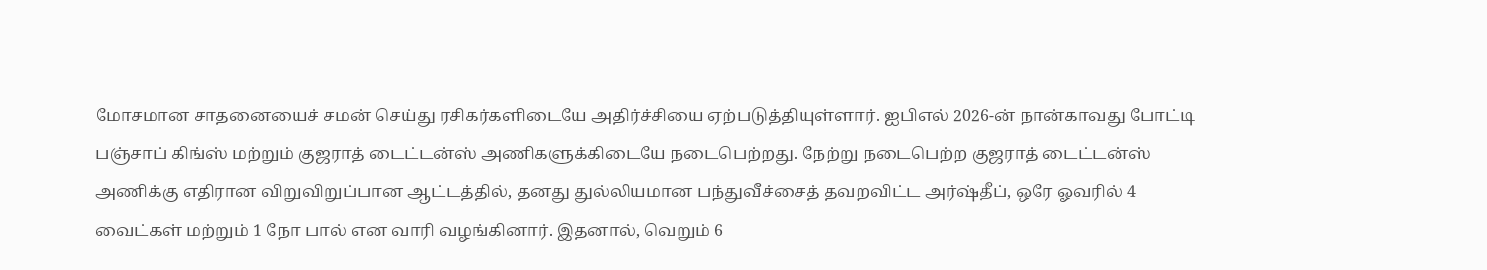மோசமான சாதனையைச் சமன் செய்து ரசிகர்களிடையே அதிர்ச்சியை ஏற்படுத்தியுள்ளார். ஐபிஎல் 2026-ன் நான்காவது போட்டி பஞ்சாப் கிங்ஸ் மற்றும் குஜராத் டைட்டன்ஸ் அணிகளுக்கிடையே நடைபெற்றது. நேற்று நடைபெற்ற குஜராத் டைட்டன்ஸ்  அணிக்கு எதிரான விறுவிறுப்பான ஆட்டத்தில், தனது துல்லியமான பந்துவீச்சைத் தவறவிட்ட அர்ஷ்தீப், ஒரே ஓவரில் 4 வைட்கள் மற்றும் 1 நோ பால் என வாரி வழங்கினார். இதனால், வெறும் 6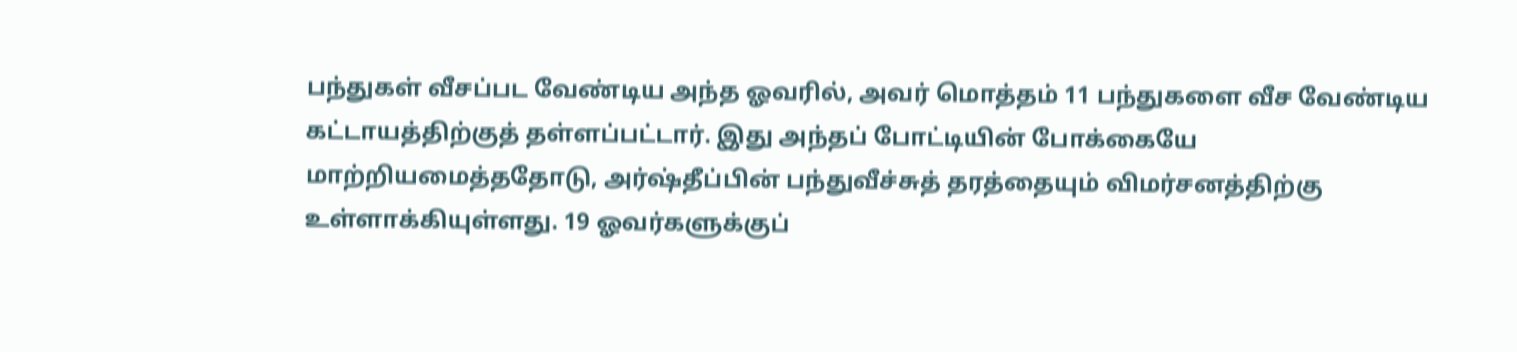பந்துகள் வீசப்பட வேண்டிய அந்த ஓவரில், அவர் மொத்தம் 11 பந்துகளை வீச வேண்டிய கட்டாயத்திற்குத் தள்ளப்பட்டார். இது அந்தப் போட்டியின் போக்கையே மாற்றியமைத்ததோடு, அர்ஷ்தீப்பின் பந்துவீச்சுத் தரத்தையும் விமர்சனத்திற்கு உள்ளாக்கியுள்ளது. 19 ஓவர்களுக்குப்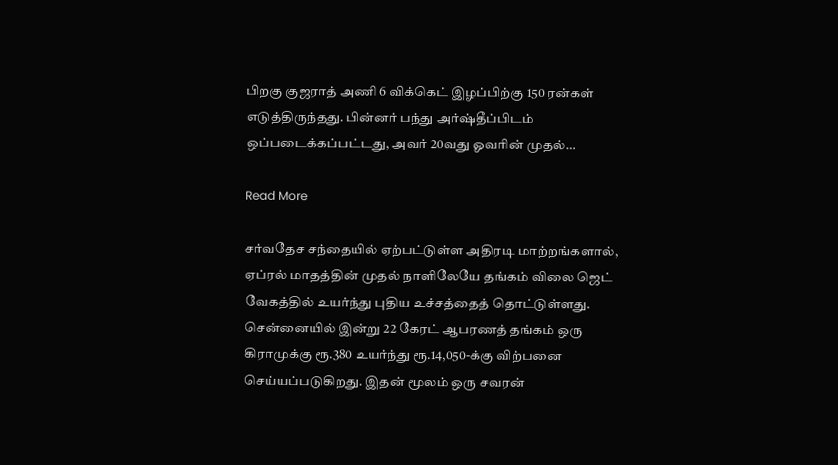பிறகு குஜராத் அணி 6 விக்கெட் இழப்பிற்கு 150 ரன்கள் எடுத்திருந்தது. பின்னர் பந்து அர்ஷ்தீப்பிடம் ஒப்படைக்கப்பட்டது, அவர் 20வது ஓவரின் முதல்…

Read More

சர்வதேச சந்தையில் ஏற்பட்டுள்ள அதிரடி மாற்றங்களால், ஏப்ரல் மாதத்தின் முதல் நாளிலேயே தங்கம் விலை ஜெட் வேகத்தில் உயர்ந்து புதிய உச்சத்தைத் தொட்டுள்ளது. சென்னையில் இன்று 22 கேரட் ஆபரணத் தங்கம் ஒரு கிராமுக்கு ரூ.380 உயர்ந்து ரூ.14,050-க்கு விற்பனை செய்யப்படுகிறது. இதன் மூலம் ஒரு சவரன்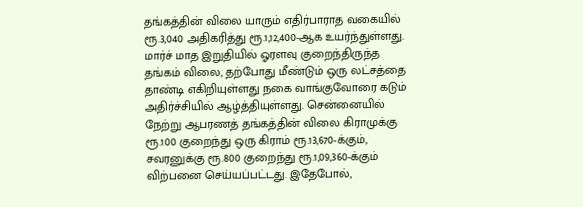தங்கத்தின் விலை யாரும் எதிர்பாராத வகையில் ரூ.3,040 அதிகரித்து ரூ.1,12,400-ஆக உயர்ந்துள்ளது. மார்ச் மாத இறுதியில் ஓரளவு குறைந்திருந்த தங்கம் விலை, தற்போது மீண்டும் ஒரு லட்சத்தை தாண்டி எகிறியுள்ளது நகை வாங்குவோரை கடும் அதிர்ச்சியில் ஆழ்த்தியுள்ளது. சென்னையில் நேற்று ஆபரணத் தங்கத்தின் விலை கிராமுக்கு ரூ.100 குறைந்து ஒரு கிராம் ரூ.13,670-க்கும், சவரனுக்கு ரூ.800 குறைந்து ரூ.1,09,360-க்கும் விற்பனை செய்யப்பட்டது. இதேபோல்,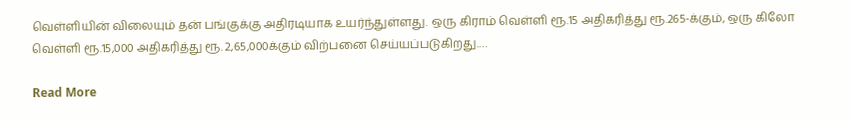வெள்ளியின் விலையும் தன் பங்குக்கு அதிரடியாக உயர்ந்துள்ளது. ஒரு கிராம் வெள்ளி ரூ.15 அதிகரித்து ரூ.265-க்கும், ஒரு கிலோ வெள்ளி ரூ.15,000 அதிகரித்து ரூ. 2,65,000க்கும் விற்பனை செய்யப்படுகிறது.…

Read More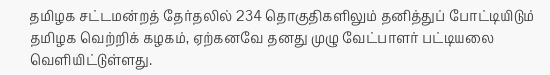தமிழக சட்டமன்றத் தேர்தலில் 234 தொகுதிகளிலும் தனித்துப் போட்டியிடும் தமிழக வெற்றிக் கழகம், ஏற்கனவே தனது முழு வேட்பாளர் பட்டியலை வெளியிட்டுள்ளது.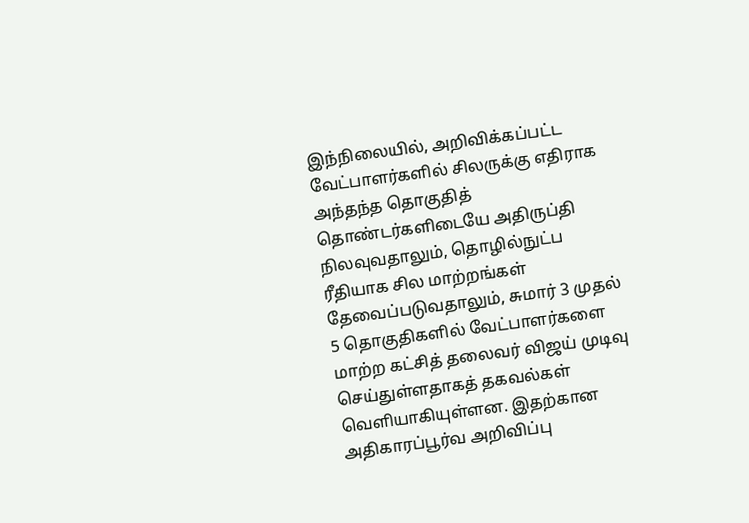இந்நிலையில், அறிவிக்கப்பட்ட வேட்பாளர்களில் சிலருக்கு எதிராக அந்தந்த தொகுதித் தொண்டர்களிடையே அதிருப்தி நிலவுவதாலும், தொழில்நுட்ப ரீதியாக சில மாற்றங்கள் தேவைப்படுவதாலும், சுமார் 3 முதல் 5 தொகுதிகளில் வேட்பாளர்களை மாற்ற கட்சித் தலைவர் விஜய் முடிவு செய்துள்ளதாகத் தகவல்கள் வெளியாகியுள்ளன. இதற்கான அதிகாரப்பூர்வ அறிவிப்பு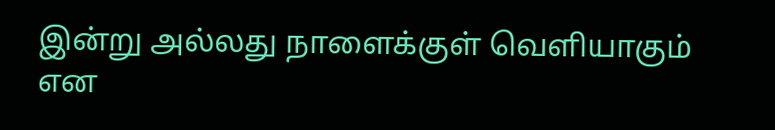இன்று அல்லது நாளைக்குள் வெளியாகும் என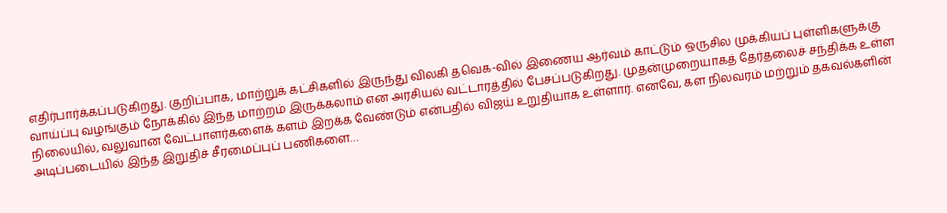எதிர்பார்க்கப்படுகிறது. குறிப்பாக, மாற்றுக் கட்சிகளில் இருந்து விலகி தவெக-வில் இணைய ஆர்வம் காட்டும் ஒருசில முக்கியப் புள்ளிகளுக்கு வாய்ப்பு வழங்கும் நோக்கில் இந்த மாற்றம் இருக்கலாம் என அரசியல் வட்டாரத்தில் பேசப்படுகிறது. முதன்முறையாகத் தேர்தலைச் சந்திக்க உள்ள நிலையில், வலுவான வேட்பாளர்களைக் களம் இறக்க வேண்டும் என்பதில் விஜய் உறுதியாக உள்ளார். எனவே, கள நிலவரம் மற்றும் தகவல்களின் அடிப்படையில் இந்த இறுதிச் சீரமைப்புப் பணிகளை…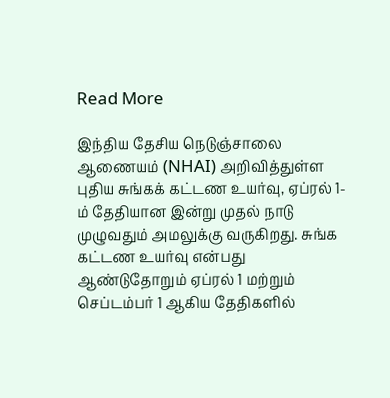Read More

இந்திய தேசிய நெடுஞ்சாலை ஆணையம் (NHAI) அறிவித்துள்ள புதிய சுங்கக் கட்டண உயர்வு, ஏப்ரல் 1-ம் தேதியான இன்று முதல் நாடு முழுவதும் அமலுக்கு வருகிறது. சுங்க கட்டண உயர்வு என்பது ஆண்டுதோறும் ஏப்ரல் 1 மற்றும் செப்டம்பர் 1 ஆகிய தேதிகளில்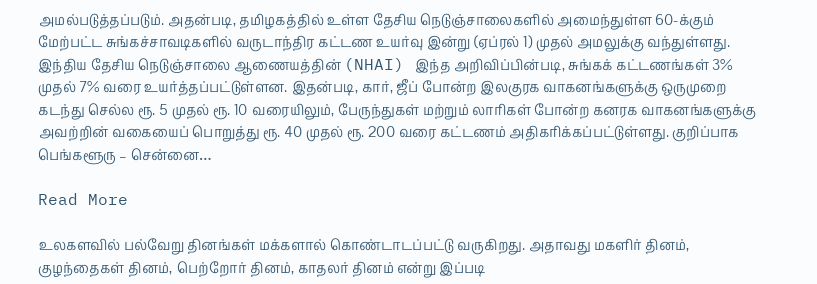அமல்படுத்தப்படும். அதன்படி, தமிழகத்தில் உள்ள தேசிய நெடுஞ்சாலைகளில் அமைந்துள்ள 60-க்கும் மேற்பட்ட சுங்கச்சாவடிகளில் வருடாந்திர கட்டண உயர்வு இன்று (ஏப்ரல் 1) முதல் அமலுக்கு வந்துள்ளது. இந்திய தேசிய நெடுஞ்சாலை ஆணையத்தின் (NHAI) இந்த அறிவிப்பின்படி, சுங்கக் கட்டணங்கள் 3% முதல் 7% வரை உயர்த்தப்பட்டுள்ளன. இதன்படி, கார், ஜீப் போன்ற இலகுரக வாகனங்களுக்கு ஒருமுறை கடந்து செல்ல ரூ. 5 முதல் ரூ. 10 வரையிலும், பேருந்துகள் மற்றும் லாரிகள் போன்ற கனரக வாகனங்களுக்கு அவற்றின் வகையைப் பொறுத்து ரூ. 40 முதல் ரூ. 200 வரை கட்டணம் அதிகரிக்கப்பட்டுள்ளது. குறிப்பாக பெங்களூரு – சென்னை…

Read More

உலகளவில் பல்வேறு தினங்கள் மக்களால் கொண்டாடப்பட்டு வருகிறது. அதாவது மகளிர் தினம், குழந்தைகள் தினம், பெற்றோர் தினம், காதலர் தினம் என்று இப்படி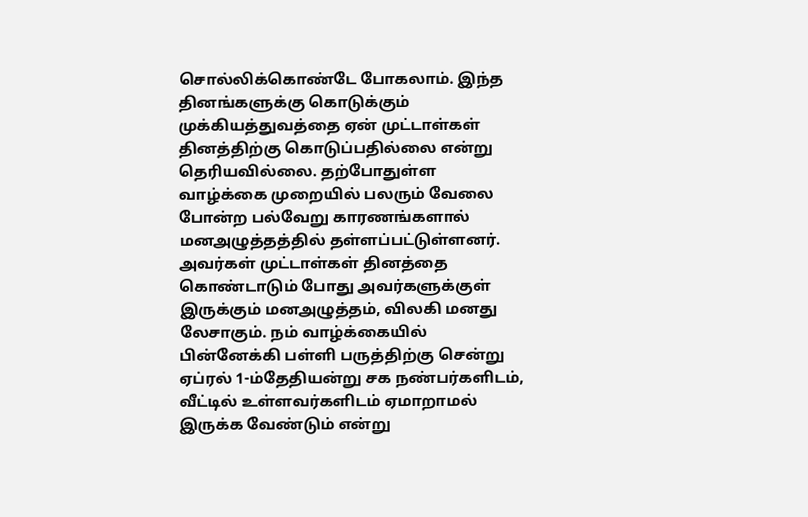சொல்லிக்கொண்டே போகலாம். இந்த தினங்களுக்கு கொடுக்கும் முக்கியத்துவத்தை ஏன் முட்டாள்கள் தினத்திற்கு கொடுப்பதில்லை என்று தெரியவில்லை. தற்போதுள்ள வாழ்க்கை முறையில் பலரும் வேலை போன்ற பல்வேறு காரணங்களால் மனஅழுத்தத்தில் தள்ளப்பட்டுள்ளனர். அவர்கள் முட்டாள்கள் தினத்தை கொண்டாடும் போது அவர்களுக்குள் இருக்கும் மனஅழுத்தம், விலகி மனது லேசாகும். நம் வாழ்க்கையில் பின்னேக்கி பள்ளி பருத்திற்கு சென்று ஏப்ரல் 1-ம்தேதியன்று சக நண்பர்களிடம், வீட்டில் உள்ளவர்களிடம் ஏமாறாமல் இருக்க வேண்டும் என்று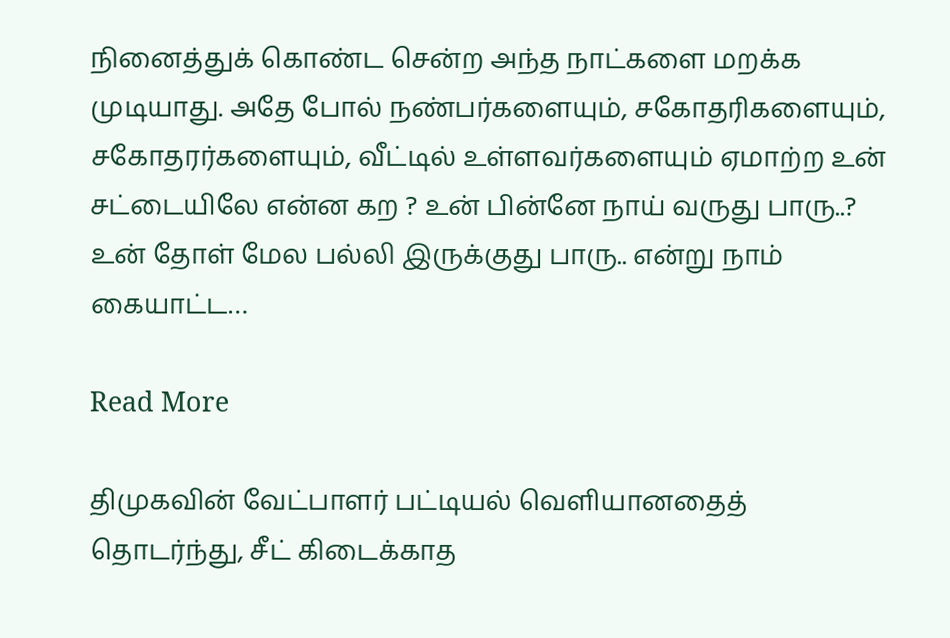நினைத்துக் கொண்ட சென்ற அந்த நாட்களை மறக்க முடியாது. அதே போல் நண்பர்களையும், சகோதரிகளையும், சகோதரர்களையும், வீட்டில் உள்ளவர்களையும் ஏமாற்ற உன் சட்டையிலே என்ன கற ? உன் பின்னே நாய் வருது பாரு..? உன் தோள் மேல பல்லி இருக்குது பாரு.. என்று நாம் கையாட்ட…

Read More

திமுகவின் வேட்பாளர் பட்டியல் வெளியானதைத் தொடர்ந்து, சீட் கிடைக்காத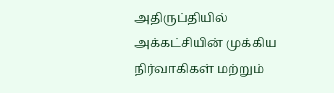அதிருப்தியில் அக்கட்சியின் முக்கிய நிர்வாகிகள் மற்றும்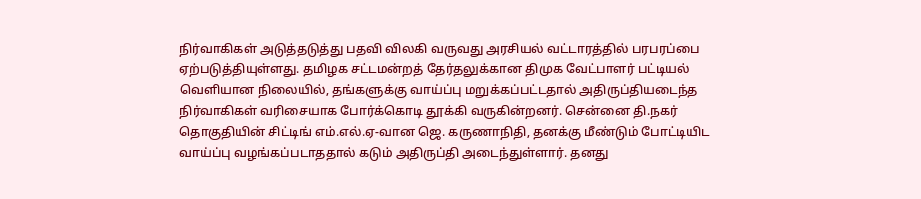நிர்வாகிகள் அடுத்தடுத்து பதவி விலகி வருவது அரசியல் வட்டாரத்தில் பரபரப்பை ஏற்படுத்தியுள்ளது. தமிழக சட்டமன்றத் தேர்தலுக்கான திமுக வேட்பாளர் பட்டியல் வெளியான நிலையில், தங்களுக்கு வாய்ப்பு மறுக்கப்பட்டதால் அதிருப்தியடைந்த நிர்வாகிகள் வரிசையாக போர்க்கொடி தூக்கி வருகின்றனர். சென்னை தி.நகர் தொகுதியின் சிட்டிங் எம்.எல்.ஏ-வான ஜெ. கருணாநிதி, தனக்கு மீண்டும் போட்டியிட வாய்ப்பு வழங்கப்படாததால் கடும் அதிருப்தி அடைந்துள்ளார். தனது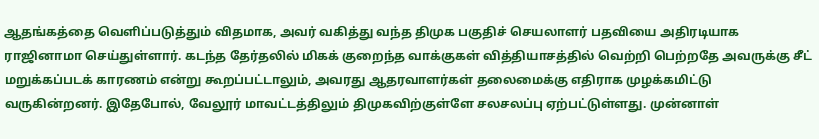ஆதங்கத்தை வெளிப்படுத்தும் விதமாக, அவர் வகித்து வந்த திமுக பகுதிச் செயலாளர் பதவியை அதிரடியாக ராஜினாமா செய்துள்ளார். கடந்த தேர்தலில் மிகக் குறைந்த வாக்குகள் வித்தியாசத்தில் வெற்றி பெற்றதே அவருக்கு சீட் மறுக்கப்படக் காரணம் என்று கூறப்பட்டாலும், அவரது ஆதரவாளர்கள் தலைமைக்கு எதிராக முழக்கமிட்டு வருகின்றனர். இதேபோல், வேலூர் மாவட்டத்திலும் திமுகவிற்குள்ளே சலசலப்பு ஏற்பட்டுள்ளது. முன்னாள்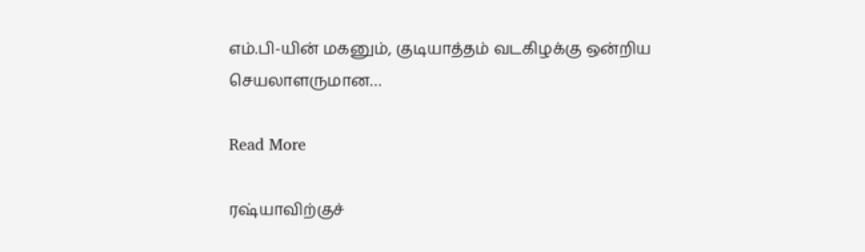எம்.பி-யின் மகனும், குடியாத்தம் வடகிழக்கு ஒன்றிய செயலாளருமான…

Read More

ரஷ்யாவிற்குச்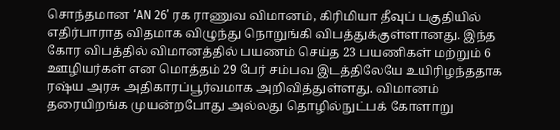சொந்தமான ‘AN 26’ ரக ராணுவ விமானம், கிரிமியா தீவுப் பகுதியில் எதிர்பாராத விதமாக விழுந்து நொறுங்கி விபத்துக்குள்ளானது. இந்த கோர விபத்தில் விமானத்தில் பயணம் செய்த 23 பயணிகள் மற்றும் 6 ஊழியர்கள் என மொத்தம் 29 பேர் சம்பவ இடத்திலேயே உயிரிழந்ததாக ரஷ்ய அரசு அதிகாரப்பூர்வமாக அறிவித்துள்ளது. விமானம் தரையிறங்க முயன்றபோது அல்லது தொழில்நுட்பக் கோளாறு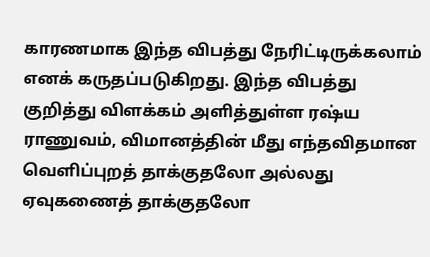காரணமாக இந்த விபத்து நேரிட்டிருக்கலாம் எனக் கருதப்படுகிறது. இந்த விபத்து குறித்து விளக்கம் அளித்துள்ள ரஷ்ய ராணுவம், விமானத்தின் மீது எந்தவிதமான வெளிப்புறத் தாக்குதலோ அல்லது ஏவுகணைத் தாக்குதலோ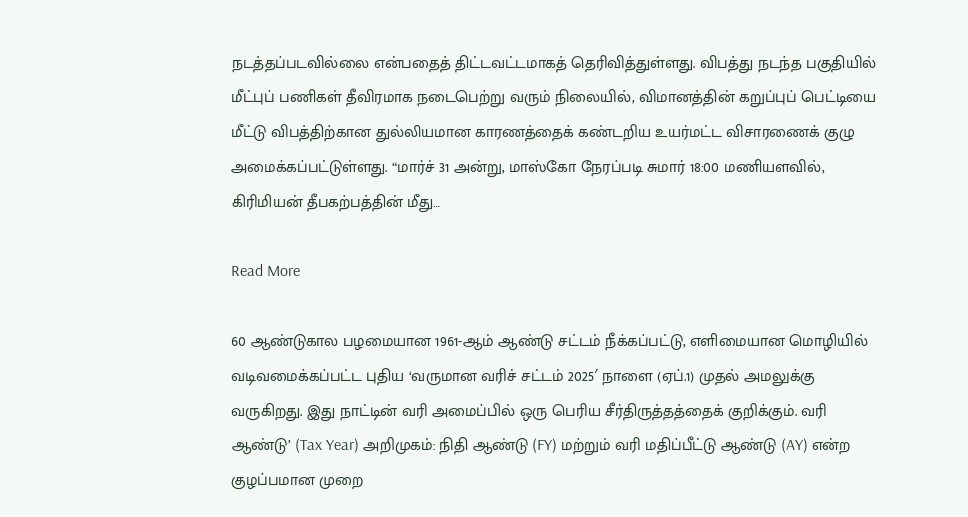நடத்தப்படவில்லை என்பதைத் திட்டவட்டமாகத் தெரிவித்துள்ளது. விபத்து நடந்த பகுதியில் மீட்புப் பணிகள் தீவிரமாக நடைபெற்று வரும் நிலையில், விமானத்தின் கறுப்புப் பெட்டியை மீட்டு விபத்திற்கான துல்லியமான காரணத்தைக் கண்டறிய உயர்மட்ட விசாரணைக் குழு அமைக்கப்பட்டுள்ளது. “மார்ச் 31 அன்று, மாஸ்கோ நேரப்படி சுமார் 18:00 மணியளவில், கிரிமியன் தீபகற்பத்தின் மீது…

Read More

60 ஆண்டுகால பழமையான 1961-ஆம் ஆண்டு சட்டம் நீக்கப்பட்டு, எளிமையான மொழியில் வடிவமைக்கப்பட்ட புதிய ‘வருமான வரிச் சட்டம் 2025′ நாளை (ஏப்.1) முதல் அமலுக்கு வருகிறது. இது நாட்டின் வரி அமைப்பில் ஒரு பெரிய சீர்திருத்தத்தைக் குறிக்கும். வரி ஆண்டு’ (Tax Year) அறிமுகம்: நிதி ஆண்டு (FY) மற்றும் வரி மதிப்பீட்டு ஆண்டு (AY) என்ற குழப்பமான முறை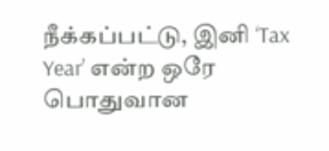நீக்கப்பட்டு, இனி ‘Tax Year’ என்ற ஒரே பொதுவான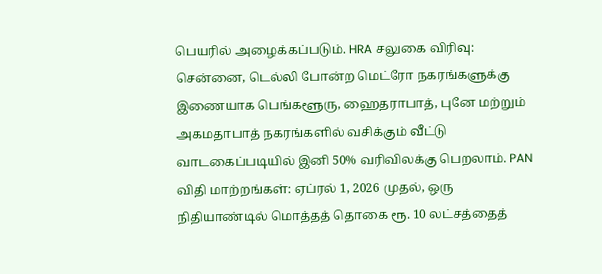பெயரில் அழைக்கப்படும். HRA சலுகை விரிவு: சென்னை, டெல்லி போன்ற மெட்ரோ நகரங்களுக்கு இணையாக பெங்களூரு, ஹைதராபாத், புனே மற்றும் அகமதாபாத் நகரங்களில் வசிக்கும் வீட்டு வாடகைப்படியில் இனி 50% வரிவிலக்கு பெறலாம். PAN விதி மாற்றங்கள்: ஏப்ரல் 1, 2026 முதல், ஒரு நிதியாண்டில் மொத்தத் தொகை ரூ. 10 லட்சத்தைத்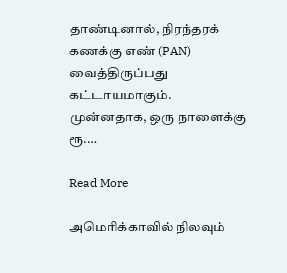தாண்டினால், நிரந்தரக் கணக்கு எண் (PAN) வைத்திருப்பது கட்டாயமாகும். முன்னதாக, ஒரு நாளைக்கு ரூ.…

Read More

அமெரிக்காவில் நிலவும்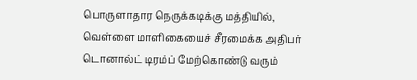பொருளாதார நெருக்கடிக்கு மத்தியில், வெள்ளை மாளிகையைச் சீரமைக்க அதிபர் டொனால்ட் டிரம்ப் மேற்கொண்டு வரும்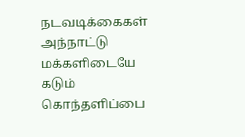நடவடிக்கைகள் அந்நாட்டு மக்களிடையே கடும் கொந்தளிப்பை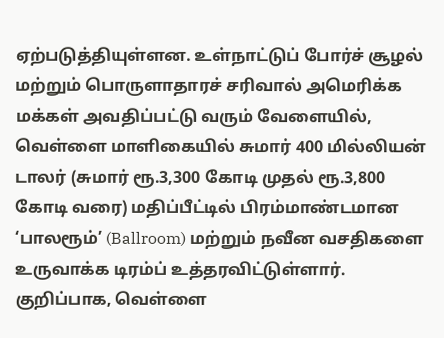ஏற்படுத்தியுள்ளன. உள்நாட்டுப் போர்ச் சூழல் மற்றும் பொருளாதாரச் சரிவால் அமெரிக்க மக்கள் அவதிப்பட்டு வரும் வேளையில், வெள்ளை மாளிகையில் சுமார் 400 மில்லியன் டாலர் (சுமார் ரூ.3,300 கோடி முதல் ரூ.3,800 கோடி வரை) மதிப்பீட்டில் பிரம்மாண்டமான ‘பாலரூம்’ (Ballroom) மற்றும் நவீன வசதிகளை உருவாக்க டிரம்ப் உத்தரவிட்டுள்ளார். குறிப்பாக, வெள்ளை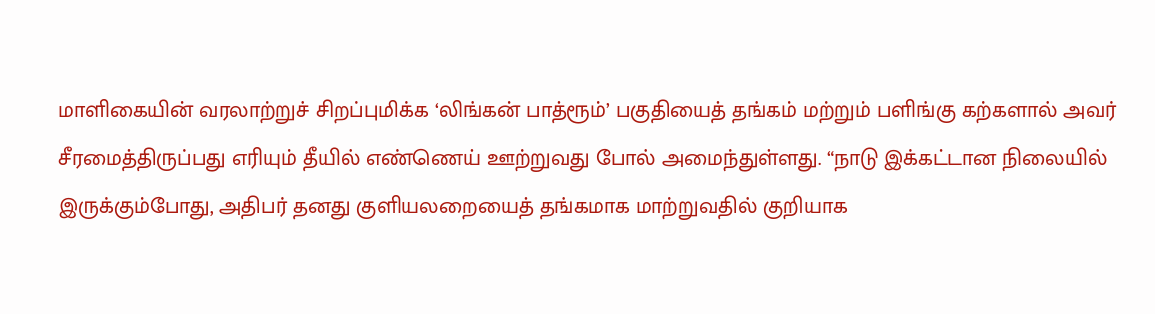மாளிகையின் வரலாற்றுச் சிறப்புமிக்க ‘லிங்கன் பாத்ரூம்’ பகுதியைத் தங்கம் மற்றும் பளிங்கு கற்களால் அவர் சீரமைத்திருப்பது எரியும் தீயில் எண்ணெய் ஊற்றுவது போல் அமைந்துள்ளது. “நாடு இக்கட்டான நிலையில் இருக்கும்போது, அதிபர் தனது குளியலறையைத் தங்கமாக மாற்றுவதில் குறியாக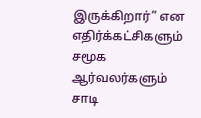இருக்கிறார்” என எதிர்க்கட்சிகளும் சமூக ஆர்வலர்களும் சாடி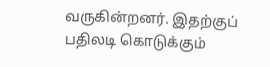வருகின்றனர். இதற்குப் பதிலடி கொடுக்கும்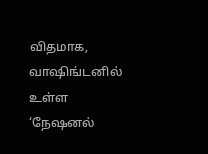விதமாக, வாஷிங்டனில் உள்ள ‘நேஷனல்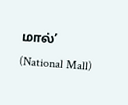மால்’ (National Mall)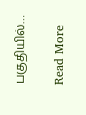பகுதியில்…

Read More